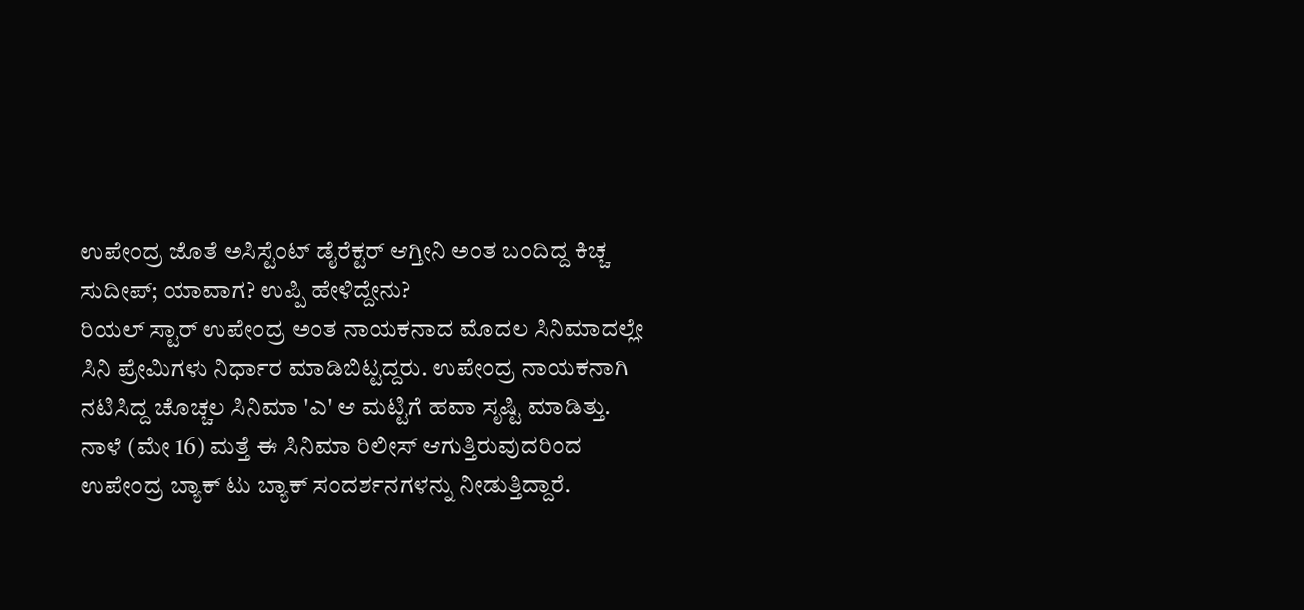ಉಪೇಂದ್ರ ಜೊತೆ ಅಸಿಸ್ಟೆಂಟ್ ಡೈರೆಕ್ಟರ್ ಆಗ್ತೀನಿ ಅಂತ ಬಂದಿದ್ದ ಕಿಚ್ಚ ಸುದೀಪ್; ಯಾವಾಗ? ಉಪ್ಪಿ ಹೇಳಿದ್ದೇನು?
ರಿಯಲ್ ಸ್ಟಾರ್ ಉಪೇಂದ್ರ ಅಂತ ನಾಯಕನಾದ ಮೊದಲ ಸಿನಿಮಾದಲ್ಲೇ ಸಿನಿ ಪ್ರೇಮಿಗಳು ನಿರ್ಧಾರ ಮಾಡಿಬಿಟ್ಟದ್ದರು. ಉಪೇಂದ್ರ ನಾಯಕನಾಗಿ ನಟಿಸಿದ್ದ ಚೊಚ್ಚಲ ಸಿನಿಮಾ 'ಎ' ಆ ಮಟ್ಟಿಗೆ ಹವಾ ಸೃಷ್ಟಿ ಮಾಡಿತ್ತು. ನಾಳೆ (ಮೇ 16) ಮತ್ತೆ ಈ ಸಿನಿಮಾ ರಿಲೀಸ್ ಆಗುತ್ತಿರುವುದರಿಂದ ಉಪೇಂದ್ರ ಬ್ಯಾಕ್ ಟು ಬ್ಯಾಕ್ ಸಂದರ್ಶನಗಳನ್ನು ನೀಡುತ್ತಿದ್ದಾರೆ.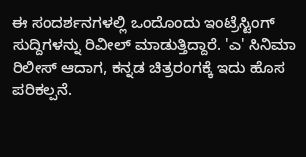ಈ ಸಂದರ್ಶನಗಳಲ್ಲಿ ಒಂದೊಂದು ಇಂಟ್ರೆಸ್ಟಿಂಗ್ ಸುದ್ದಿಗಳನ್ನು ರಿವೀಲ್ ಮಾಡುತ್ತಿದ್ದಾರೆ. 'ಎ' ಸಿನಿಮಾ ರಿಲೀಸ್ ಆದಾಗ, ಕನ್ನಡ ಚಿತ್ರರಂಗಕ್ಕೆ ಇದು ಹೊಸ ಪರಿಕಲ್ಪನೆ.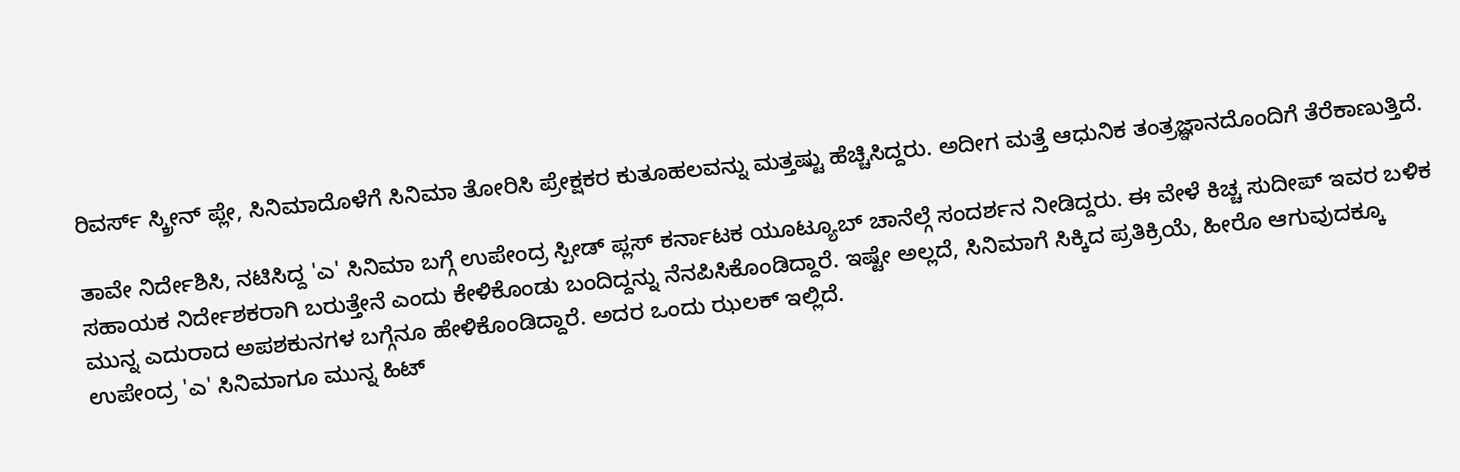ರಿವರ್ಸ್ ಸ್ಕ್ರೀನ್ ಪ್ಲೇ, ಸಿನಿಮಾದೊಳೆಗೆ ಸಿನಿಮಾ ತೋರಿಸಿ ಪ್ರೇಕ್ಷಕರ ಕುತೂಹಲವನ್ನು ಮತ್ತಷ್ಟು ಹೆಚ್ಚಿಸಿದ್ದರು. ಅದೀಗ ಮತ್ತೆ ಆಧುನಿಕ ತಂತ್ರಜ್ಞಾನದೊಂದಿಗೆ ತೆರೆಕಾಣುತ್ತಿದೆ.

ತಾವೇ ನಿರ್ದೇಶಿಸಿ, ನಟಿಸಿದ್ದ 'ಎ' ಸಿನಿಮಾ ಬಗ್ಗೆ ಉಪೇಂದ್ರ ಸ್ಪೀಡ್ ಪ್ಲಸ್ ಕರ್ನಾಟಕ ಯೂಟ್ಯೂಬ್ ಚಾನೆಲ್ಗೆ ಸಂದರ್ಶನ ನೀಡಿದ್ದರು. ಈ ವೇಳೆ ಕಿಚ್ಚ ಸುದೀಪ್ ಇವರ ಬಳಿಕ ಸಹಾಯಕ ನಿರ್ದೇಶಕರಾಗಿ ಬರುತ್ತೇನೆ ಎಂದು ಕೇಳಿಕೊಂಡು ಬಂದಿದ್ದನ್ನು ನೆನಪಿಸಿಕೊಂಡಿದ್ದಾರೆ. ಇಷ್ಟೇ ಅಲ್ಲದೆ, ಸಿನಿಮಾಗೆ ಸಿಕ್ಕಿದ ಪ್ರತಿಕ್ರಿಯೆ, ಹೀರೊ ಆಗುವುದಕ್ಕೂ ಮುನ್ನ ಎದುರಾದ ಅಪಶಕುನಗಳ ಬಗ್ಗೆನೂ ಹೇಳಿಕೊಂಡಿದ್ದಾರೆ. ಅದರ ಒಂದು ಝಲಕ್ ಇಲ್ಲಿದೆ.
ಉಪೇಂದ್ರ 'ಎ' ಸಿನಿಮಾಗೂ ಮುನ್ನ ಹಿಟ್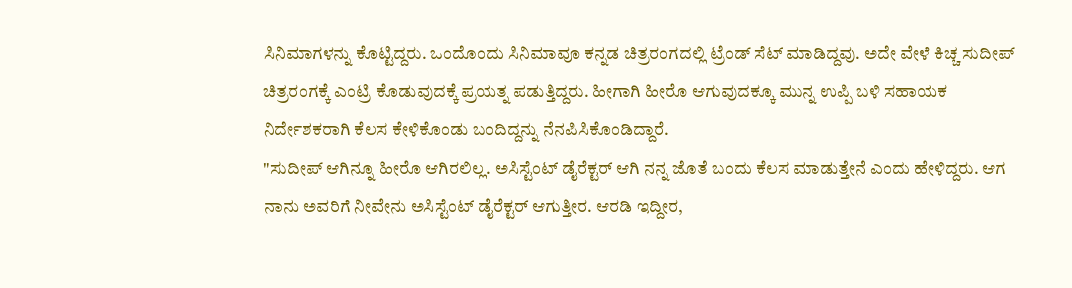ಸಿನಿಮಾಗಳನ್ನು ಕೊಟ್ಟಿದ್ದರು. ಒಂದೊಂದು ಸಿನಿಮಾವೂ ಕನ್ನಡ ಚಿತ್ರರಂಗದಲ್ಲಿ ಟ್ರೆಂಡ್ ಸೆಟ್ ಮಾಡಿದ್ದವು. ಅದೇ ವೇಳೆ ಕಿಚ್ಚ ಸುದೀಪ್ ಚಿತ್ರರಂಗಕ್ಕೆ ಎಂಟ್ರಿ ಕೊಡುವುದಕ್ಕೆ ಪ್ರಯತ್ನ ಪಡುತ್ತಿದ್ದರು. ಹೀಗಾಗಿ ಹೀರೊ ಆಗುವುದಕ್ಕೂ ಮುನ್ನ ಉಪ್ಪಿ ಬಳಿ ಸಹಾಯಕ ನಿರ್ದೇಶಕರಾಗಿ ಕೆಲಸ ಕೇಳಿಕೊಂಡು ಬಂದಿದ್ದನ್ನು ನೆನಪಿಸಿಕೊಂಡಿದ್ದಾರೆ.
"ಸುದೀಪ್ ಆಗಿನ್ನೂ ಹೀರೊ ಆಗಿರಲಿಲ್ಲ. ಅಸಿಸ್ಟೆಂಟ್ ಡೈರೆಕ್ಟರ್ ಆಗಿ ನನ್ನ ಜೊತೆ ಬಂದು ಕೆಲಸ ಮಾಡುತ್ತೇನೆ ಎಂದು ಹೇಳಿದ್ದರು. ಆಗ ನಾನು ಅವರಿಗೆ ನೀವೇನು ಅಸಿಸ್ಟೆಂಟ್ ಡೈರೆಕ್ಟರ್ ಆಗುತ್ತೀರ. ಆರಡಿ ಇದ್ದೀರ,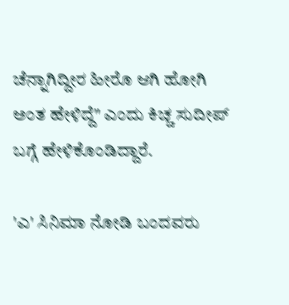ಚೆನ್ನಾಗಿದ್ದೀರ ಹೀರೊ ಆಗಿ ಹೋಗಿ ಅಂತ ಹೇಳಿದ್ದೆ" ಎಂದು ಕಿಚ್ಚ ಸುದೀಪ್ ಬಗ್ಗೆ ಹೇಳಿಕೊಂಡಿದ್ದಾರೆ.

'ಎ' ಸಿನಿಮಾ ನೋಡಿ ಬಂದವರು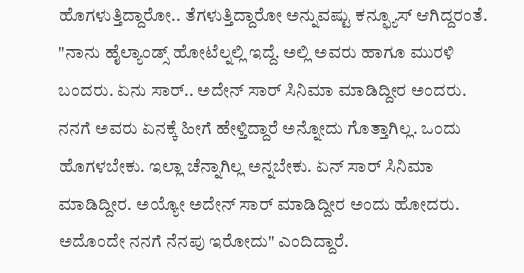ಹೊಗಳುತ್ತಿದ್ದಾರೋ.. ತೆಗಳುತ್ತಿದ್ದಾರೋ ಅನ್ನುವಷ್ಟು ಕನ್ಫ್ಯೂಸ್ ಆಗಿದ್ದರಂತೆ. "ನಾನು ಹೈಲ್ಯಾಂಡ್ಸ್ ಹೋಟೆಲ್ನಲ್ಲಿ ಇದ್ದೆ. ಅಲ್ಲಿ ಅವರು ಹಾಗೂ ಮುರಳಿ ಬಂದರು. ಏನು ಸಾರ್.. ಅದೇನ್ ಸಾರ್ ಸಿನಿಮಾ ಮಾಡಿದ್ದೀರ ಅಂದರು. ನನಗೆ ಅವರು ಏನಕ್ಕೆ ಹೀಗೆ ಹೇಳ್ತಿದ್ದಾರೆ ಅನ್ನೋದು ಗೊತ್ತಾಗಿಲ್ಲ. ಒಂದು ಹೊಗಳಬೇಕು. ಇಲ್ಲಾ ಚೆನ್ನಾಗಿಲ್ಲ ಅನ್ನಬೇಕು. ಏನ್ ಸಾರ್ ಸಿನಿಮಾ ಮಾಡಿದ್ದೀರ. ಅಯ್ಯೋ ಅದೇನ್ ಸಾರ್ ಮಾಡಿದ್ದೀರ ಅಂದು ಹೋದರು. ಅದೊಂದೇ ನನಗೆ ನೆನಪು ಇರೋದು" ಎಂದಿದ್ದಾರೆ.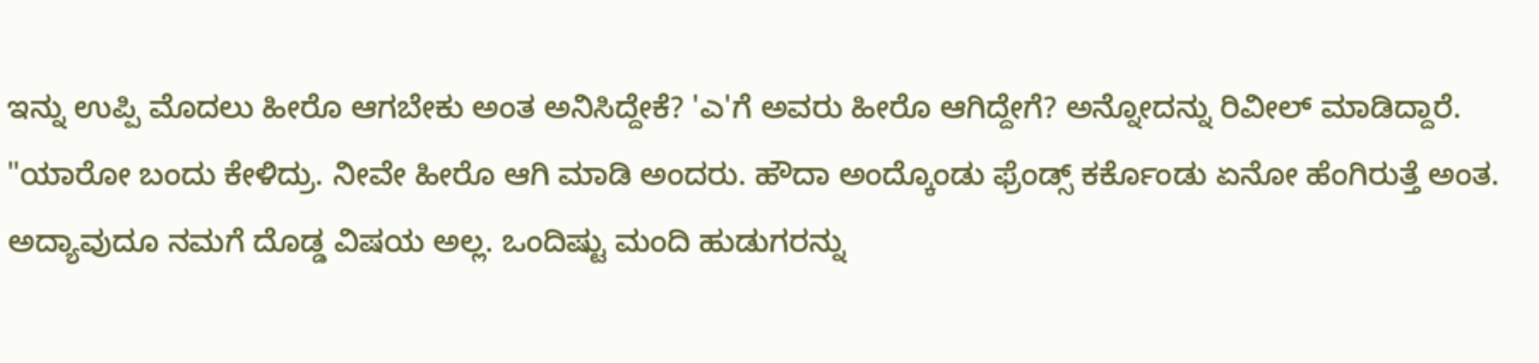ಇನ್ನು ಉಪ್ಪಿ ಮೊದಲು ಹೀರೊ ಆಗಬೇಕು ಅಂತ ಅನಿಸಿದ್ದೇಕೆ? 'ಎ'ಗೆ ಅವರು ಹೀರೊ ಆಗಿದ್ದೇಗೆ? ಅನ್ನೋದನ್ನು ರಿವೀಲ್ ಮಾಡಿದ್ದಾರೆ. "ಯಾರೋ ಬಂದು ಕೇಳಿದ್ರು. ನೀವೇ ಹೀರೊ ಆಗಿ ಮಾಡಿ ಅಂದರು. ಹೌದಾ ಅಂದ್ಕೊಂಡು ಫ್ರೆಂಡ್ಸ್ ಕರ್ಕೊಂಡು ಏನೋ ಹೆಂಗಿರುತ್ತೆ ಅಂತ. ಅದ್ಯಾವುದೂ ನಮಗೆ ದೊಡ್ಡ ವಿಷಯ ಅಲ್ಲ. ಒಂದಿಷ್ಟು ಮಂದಿ ಹುಡುಗರನ್ನು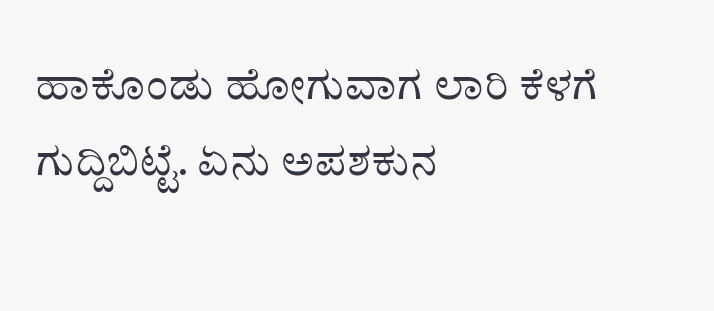ಹಾಕೊಂಡು ಹೋಗುವಾಗ ಲಾರಿ ಕೆಳಗೆ ಗುದ್ದಿಬಿಟ್ಟೆ. ಏನು ಅಪಶಕುನ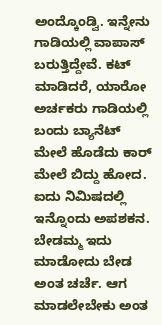ಅಂದ್ಕೊಂಡ್ವಿ. ಇನ್ನೇನು ಗಾಡಿಯಲ್ಲಿ ವಾಪಾಸ್ ಬರುತ್ತಿದ್ದೇವೆ. ಕಟ್ ಮಾಡಿದರೆ, ಯಾರೋ ಅರ್ಚಕರು ಗಾಡಿಯಲ್ಲಿ ಬಂದು ಬ್ಯಾನೆಟ್ ಮೇಲೆ ಹೊಡೆದು ಕಾರ್ ಮೇಲೆ ಬಿದ್ದು ಹೋದ. ಐದು ನಿಮಿಷದಲ್ಲಿ ಇನ್ನೊಂದು ಅಪಶಕನ. ಬೇಡಮ್ಮ ಇದು ಮಾಡೋದು ಬೇಡ ಅಂತ ಚರ್ಚೆ. ಆಗ ಮಾಡಲೇಬೇಕು ಅಂತ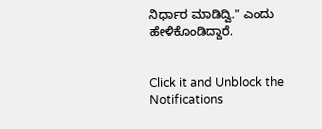ನಿರ್ಧಾರ ಮಾಡಿದ್ವಿ." ಎಂದು ಹೇಳಿಕೊಂಡಿದ್ದಾರೆ.


Click it and Unblock the Notifications